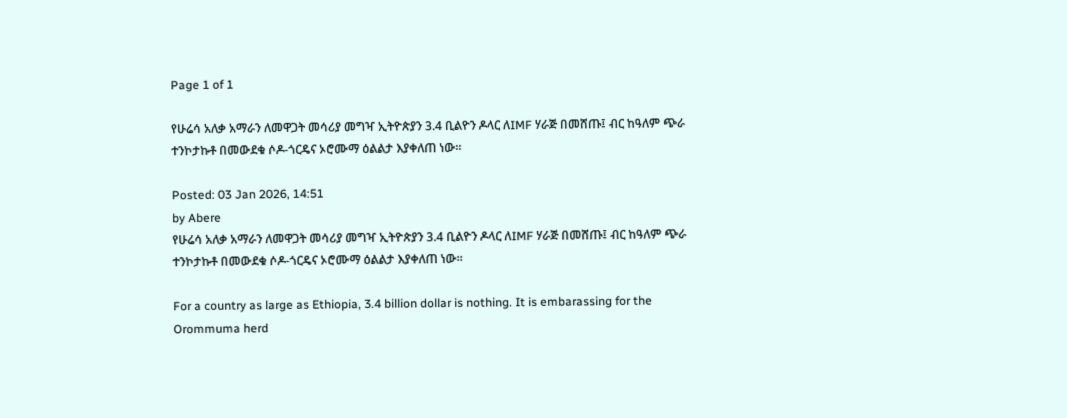Page 1 of 1

የሁሬሳ አለቃ አማራን ለመዋጋት መሳሪያ መግዣ ኢትዮጵያን 3.4 ቢልዮን ዶላር ለIMF ሃራጅ በመሸጡ፤ ብር ከዓለም ጭራ ተንኮታኩቶ በመውደቁ ሶዶ-ጎርዴና ኦሮሙማ ዕልልታ እያቀለጠ ነው።

Posted: 03 Jan 2026, 14:51
by Abere
የሁሬሳ አለቃ አማራን ለመዋጋት መሳሪያ መግዣ ኢትዮጵያን 3.4 ቢልዮን ዶላር ለIMF ሃራጅ በመሸጡ፤ ብር ከዓለም ጭራ ተንኮታኩቶ በመውደቁ ሶዶ-ጎርዴና ኦሮሙማ ዕልልታ እያቀለጠ ነው።

For a country as large as Ethiopia, 3.4 billion dollar is nothing. It is embarassing for the Orommuma herd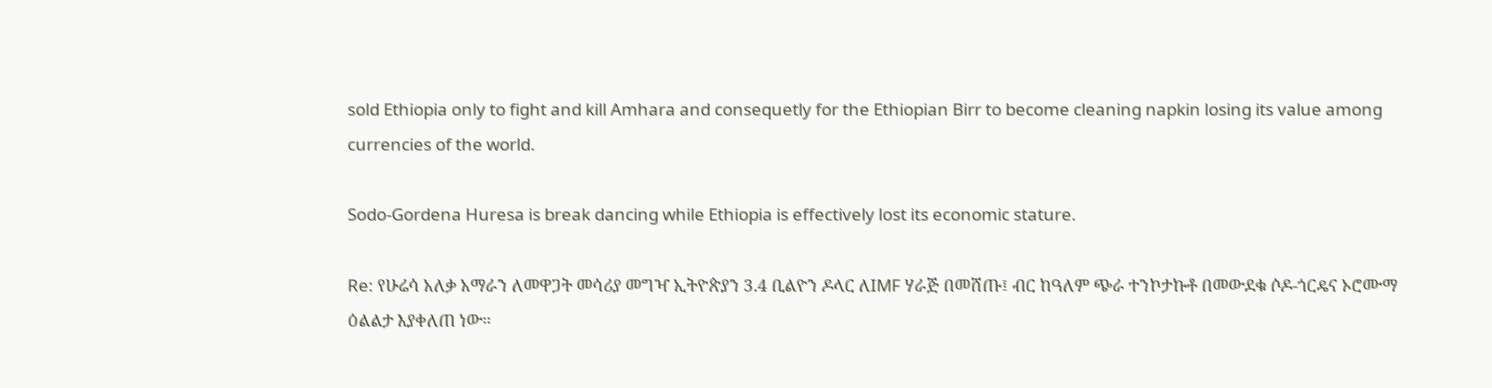sold Ethiopia only to fight and kill Amhara and consequetly for the Ethiopian Birr to become cleaning napkin losing its value among currencies of the world.

Sodo-Gordena Huresa is break dancing while Ethiopia is effectively lost its economic stature.

Re: የሁሬሳ አለቃ አማራን ለመዋጋት መሳሪያ መግዣ ኢትዮጵያን 3.4 ቢልዮን ዶላር ለIMF ሃራጅ በመሸጡ፤ ብር ከዓለም ጭራ ተንኮታኩቶ በመውደቁ ሶዶ-ጎርዴና ኦሮሙማ ዕልልታ እያቀለጠ ነው።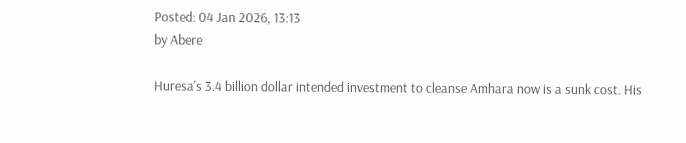Posted: 04 Jan 2026, 13:13
by Abere

Huresa's 3.4 billion dollar intended investment to cleanse Amhara now is a sunk cost. His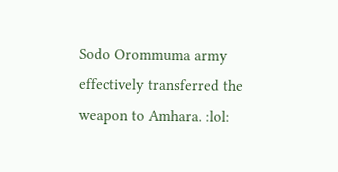Sodo Orommuma army effectively transferred the weapon to Amhara. :lol: